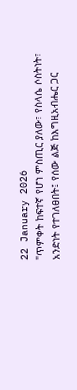22 January 2026
"ጥምቀት ከፍተኛ የሆነ ምስጢር ያለው፣ የስላሴ ሶስትነት፣ አንድነት የተገለፀበት፤ የሰው ልጅ ከእግዚአብሔር ጋር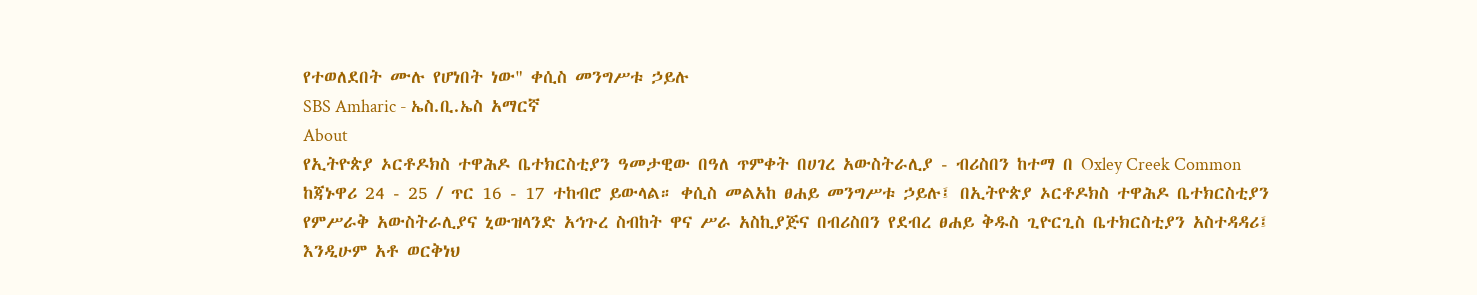የተወለደበት ሙሉ የሆነበት ነው" ቀሲስ መንግሥቱ ኃይሉ
SBS Amharic - ኤስ.ቢ.ኤስ አማርኛ
About
የኢትዮጵያ ኦርቶዶክስ ተዋሕዶ ቤተክርስቲያን ዓመታዊው በዓለ ጥምቀት በሀገረ አውስትራሊያ - ብሪስበን ከተማ በ Oxley Creek Common ከጃኑዋሪ 24 - 25 / ጥር 16 - 17 ተከብሮ ይውላል። ቀሲስ መልአከ ፀሐይ መንግሥቱ ኃይሉ፤ በኢትዮጵያ ኦርቶዶክስ ተዋሕዶ ቤተክርስቲያን የምሥራቅ አውስትራሊያና ኒውዝላንድ አኅጉረ ስብከት ዋና ሥራ አስኪያጅና በብሪስበን የደብረ ፀሐይ ቅዱስ ጊዮርጊስ ቤተክርስቲያን አስተዳዳሪ፤ እንዲሁም አቶ ወርቅነህ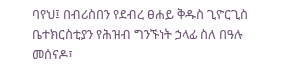ባየህ፤ በብሪስበን የደብረ ፀሐይ ቅዱስ ጊዮርጊስ ቤተክርስቲያን የሕዝብ ግንኙነት ኃላፊ ስለ በዓሉ መሰናዶ፣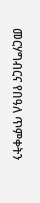መርሃግብርና የበዓለ ጥምቀትን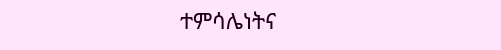ተምሳሌነትና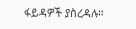ፋይዳዎች ያስረዳሉ።